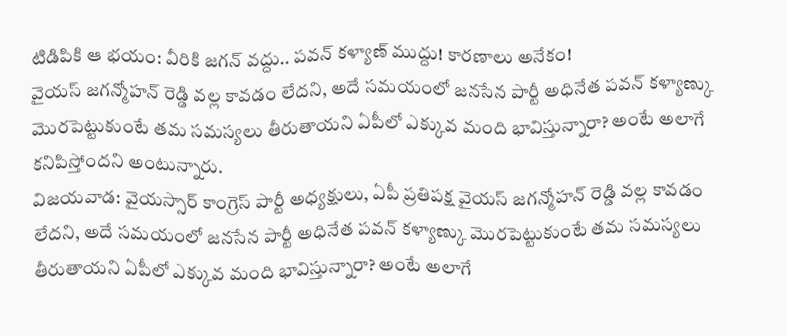టిడిపికి ఆ భయం: వీరికి జగన్ వద్దు.. పవన్ కళ్యాణ్ ముద్దు! కారణాలు అనేకం!
వైయస్ జగన్మోహన్ రెడ్డి వల్ల కావడం లేదని, అదే సమయంలో జనసేన పార్టీ అధినేత పవన్ కళ్యాణ్కు మొరపెట్టుకుంటే తమ సమస్యలు తీరుతాయని ఏపీలో ఎక్కువ మంది భావిస్తున్నారా? అంటే అలాగే కనిపిస్తోందని అంటున్నారు.
విజయవాడ: వైయస్సార్ కాంగ్రెస్ పార్టీ అధ్యక్షులు, ఏపీ ప్రతిపక్ష వైయస్ జగన్మోహన్ రెడ్డి వల్ల కావడం లేదని, అదే సమయంలో జనసేన పార్టీ అధినేత పవన్ కళ్యాణ్కు మొరపెట్టుకుంటే తమ సమస్యలు తీరుతాయని ఏపీలో ఎక్కువ మంది భావిస్తున్నారా? అంటే అలాగే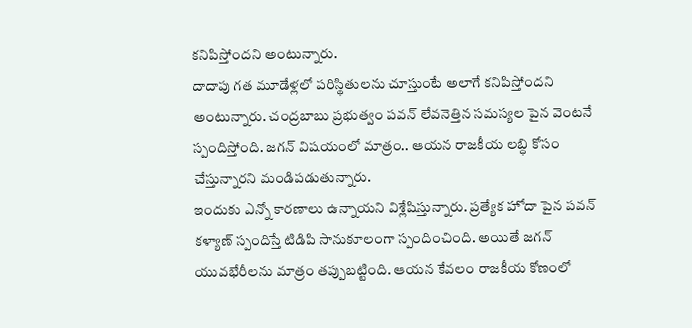కనిపిస్తోందని అంటున్నారు.
దాదాపు గత మూడేళ్లలో పరిస్థితులను చూస్తుంటే అలాగే కనిపిస్తోందని అంటున్నారు. చంద్రబాబు ప్రభుత్వం పవన్ లేవనెత్తిన సమస్యల పైన వెంటనే స్పందిస్తోంది. జగన్ విషయంలో మాత్రం.. ఆయన రాజకీయ లబ్ధి కోసం చేస్తున్నారని మండిపడుతున్నారు.
ఇందుకు ఎన్నో కారణాలు ఉన్నాయని విశ్లేషిస్తున్నారు. ప్రత్యేక హోదా పైన పవన్ కళ్యాణ్ స్పందిస్తే టిడిపి సానుకూలంగా స్పందించింది. అయితే జగన్ యువభేరీలను మాత్రం తప్పుబట్టింది. ఆయన కేవలం రాజకీయ కోణంలో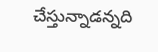చేస్తున్నాడన్నది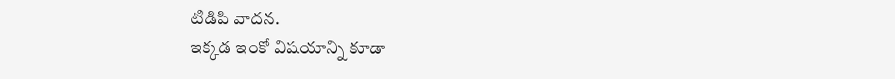టిడిపి వాదన.
ఇక్కడ ఇంకో విషయాన్ని కూడా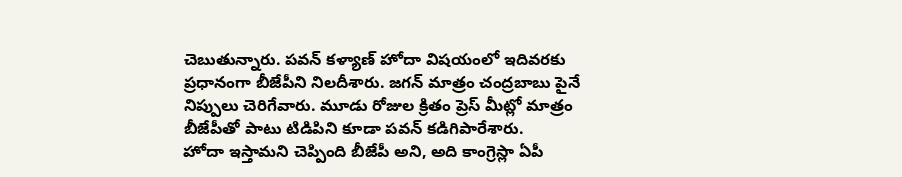చెబుతున్నారు. పవన్ కళ్యాణ్ హోదా విషయంలో ఇదివరకు ప్రధానంగా బీజేపీని నిలదీశారు. జగన్ మాత్రం చంద్రబాబు పైనే నిప్పులు చెరిగేవారు. మూడు రోజుల క్రితం ప్రెస్ మీట్లో మాత్రం బీజేపీతో పాటు టిడిపిని కూడా పవన్ కడిగిపారేశారు.
హోదా ఇస్తామని చెప్పింది బీజేపీ అని, అది కాంగ్రెస్లా ఏపీ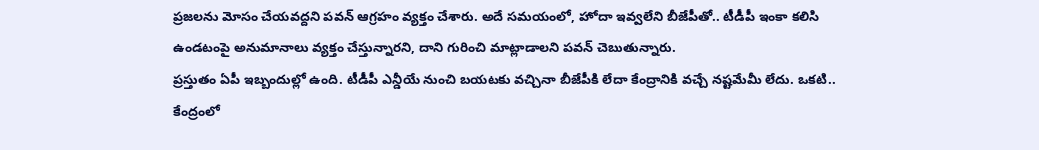ప్రజలను మోసం చేయవద్దని పవన్ ఆగ్రహం వ్యక్తం చేశారు. అదే సమయంలో, హోదా ఇవ్వలేని బీజేపీతో.. టీడీపీ ఇంకా కలిసి ఉండటంపై అనుమానాలు వ్యక్తం చేస్తున్నారని, దాని గురించి మాట్లాడాలని పవన్ చెబుతున్నారు.
ప్రస్తుతం ఏపీ ఇబ్బందుల్లో ఉంది. టీడీపీ ఎన్డీయే నుంచి బయటకు వచ్చినా బీజేపీకి లేదా కేంద్రానికి వచ్చే నష్టమేమీ లేదు. ఒకటి.. కేంద్రంలో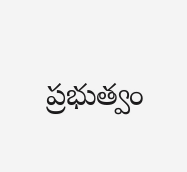ప్రభుత్వం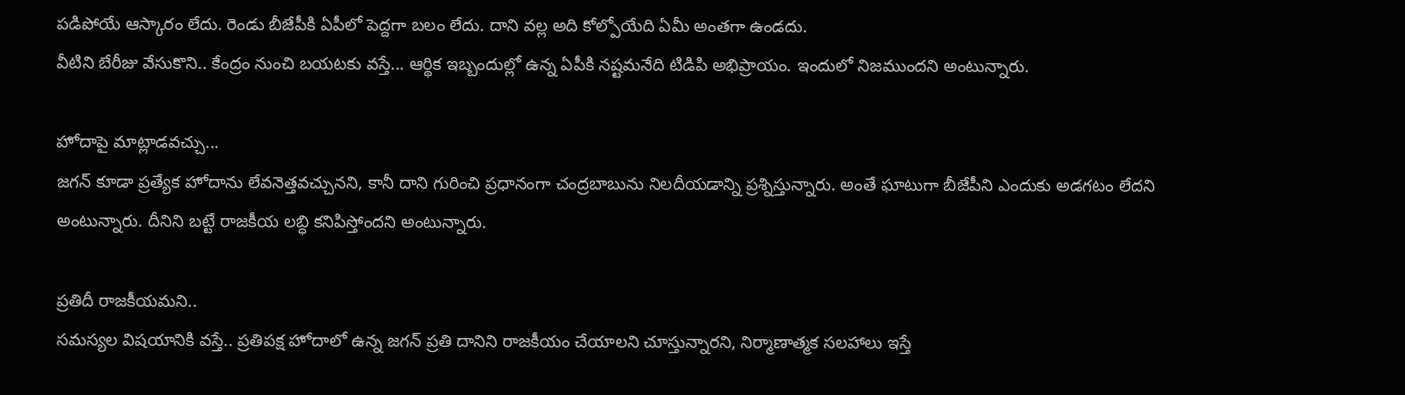పడిపోయే ఆస్కారం లేదు. రెండు బీజేపీకి ఏపీలో పెద్దగా బలం లేదు. దాని వల్ల అది కోల్పోయేది ఏమీ అంతగా ఉండదు.
వీటిని బేరీజు వేసుకొని.. కేంద్రం నుంచి బయటకు వస్తే... ఆర్థిక ఇబ్బందుల్లో ఉన్న ఏపీకి నష్టమనేది టిడిపి అభిప్రాయం. ఇందులో నిజముందని అంటున్నారు.

హోదాపై మాట్లాడవచ్చు...
జగన్ కూడా ప్రత్యేక హోదాను లేవనెత్తవచ్చునని, కానీ దాని గురించి ప్రధానంగా చంద్రబాబును నిలదీయడాన్ని ప్రశ్నిస్తున్నారు. అంతే ఘాటుగా బీజేపీని ఎందుకు అడగటం లేదని అంటున్నారు. దీనిని బట్టే రాజకీయ లబ్ధి కనిపిస్తోందని అంటున్నారు.

ప్రతిదీ రాజకీయమని..
సమస్యల విషయానికి వస్తే.. ప్రతిపక్ష హోదాలో ఉన్న జగన్ ప్రతి దానిని రాజకీయం చేయాలని చూస్తున్నారని, నిర్మాణాత్మక సలహాలు ఇస్తే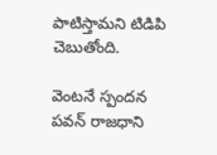పాటిస్తామని టిడిపి చెబుతోంది.

వెంటనే స్పందన
పవన్ రాజధాని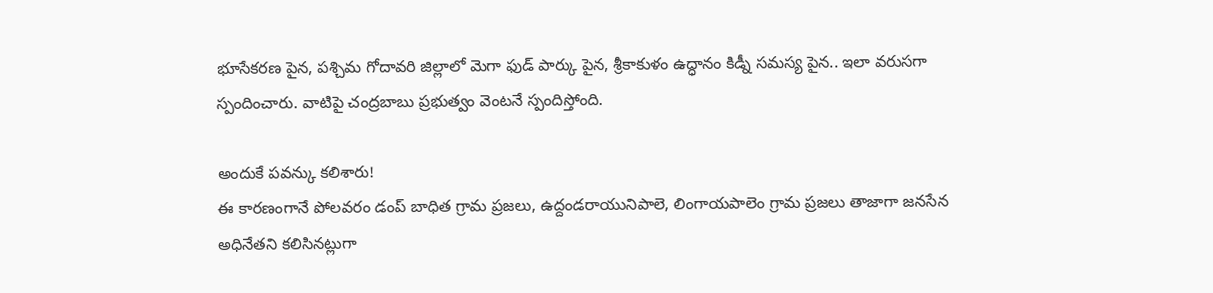భూసేకరణ పైన, పశ్చిమ గోదావరి జిల్లాలో మెగా ఫుడ్ పార్కు పైన, శ్రీకాకుళం ఉద్ధానం కిడ్నీ సమస్య పైన.. ఇలా వరుసగా స్పందించారు. వాటిపై చంద్రబాబు ప్రభుత్వం వెంటనే స్పందిస్తోంది.

అందుకే పవన్కు కలిశారు!
ఈ కారణంగానే పోలవరం డంప్ బాధిత గ్రామ ప్రజలు, ఉద్దండరాయునిపాలె, లింగాయపాలెం గ్రామ ప్రజలు తాజాగా జనసేన అధినేతని కలిసినట్లుగా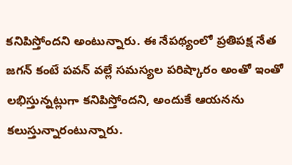కనిపిస్తోందని అంటున్నారు. ఈ నేపథ్యంలో ప్రతిపక్ష నేత జగన్ కంటే పవన్ వల్లే సమస్యల పరిష్కారం అంతో ఇంతో లభిస్తున్నట్లుగా కనిపిస్తోందని, అందుకే ఆయనను కలుస్తున్నారంటున్నారు.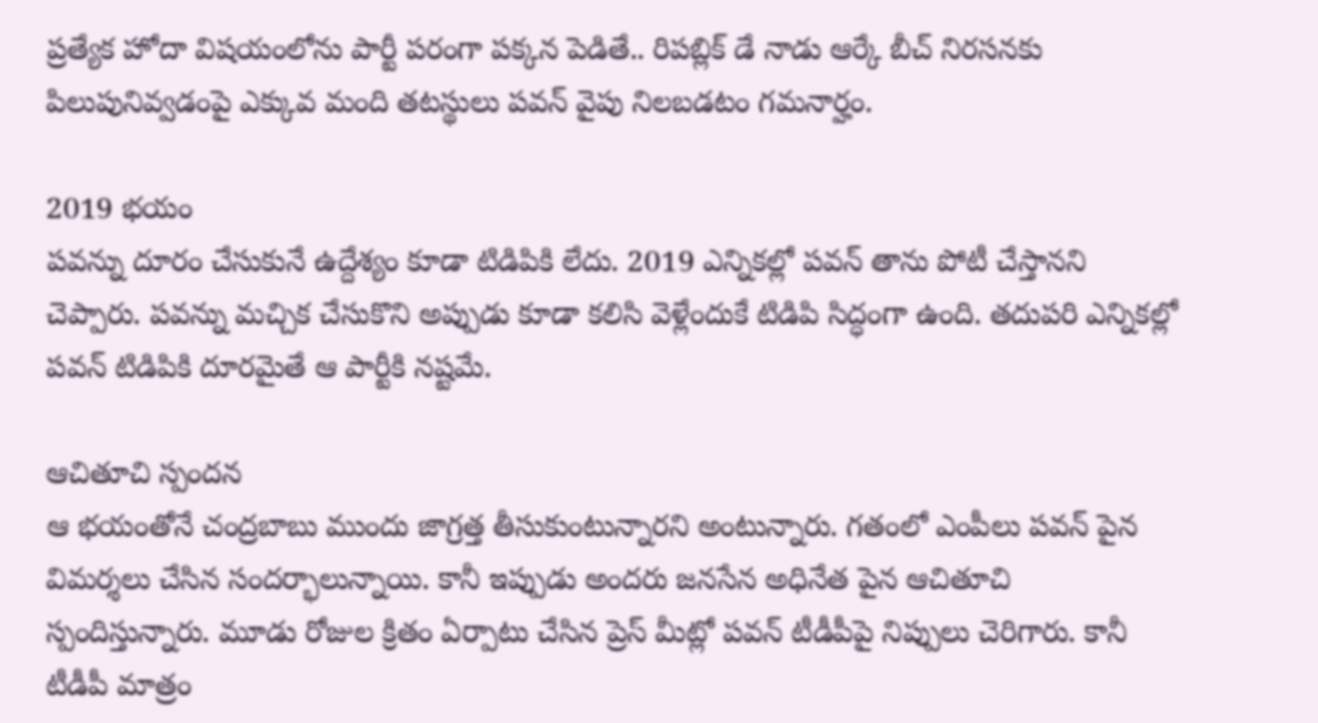ప్రత్యేక హోదా విషయంలోను పార్టీ పరంగా పక్కన పెడితే.. రిపబ్లిక్ డే నాడు ఆర్కే బీచ్ నిరసనకు పిలుపునివ్వడంపై ఎక్కువ మంది తటస్థులు పవన్ వైపు నిలబడటం గమనార్హం.

2019 భయం
పవన్ను దూరం చేసుకునే ఉద్దేశ్యం కూడా టిడిపికి లేదు. 2019 ఎన్నికల్లో పవన్ తాను పోటీ చేస్తానని చెప్పారు. పవన్ను మచ్చిక చేసుకొని అప్పుడు కూడా కలిసి వెళ్లేందుకే టిడిపి సిద్ధంగా ఉంది. తదుపరి ఎన్నికల్లో పవన్ టిడిపికి దూరమైతే ఆ పార్టీకి నష్టమే.

ఆచితూచి స్పందన
ఆ భయంతోనే చంద్రబాబు ముందు జాగ్రత్త తీసుకుంటున్నారని అంటున్నారు. గతంలో ఎంపీలు పవన్ పైన విమర్శలు చేసిన సందర్భాలున్నాయి. కానీ ఇప్పుడు అందరు జనసేన అధినేత పైన ఆచితూచి స్పందిస్తున్నారు. మూడు రోజుల క్రితం ఏర్పాటు చేసిన ప్రెస్ మీట్లో పవన్ టీడీపీపై నిప్పులు చెరిగారు. కానీ టీడీపీ మాత్రం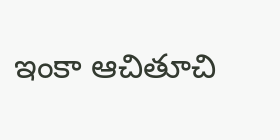ఇంకా ఆచితూచి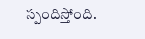స్పందిస్తోంది.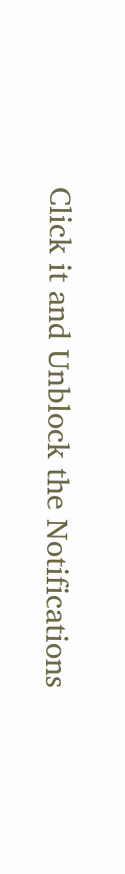Click it and Unblock the Notifications